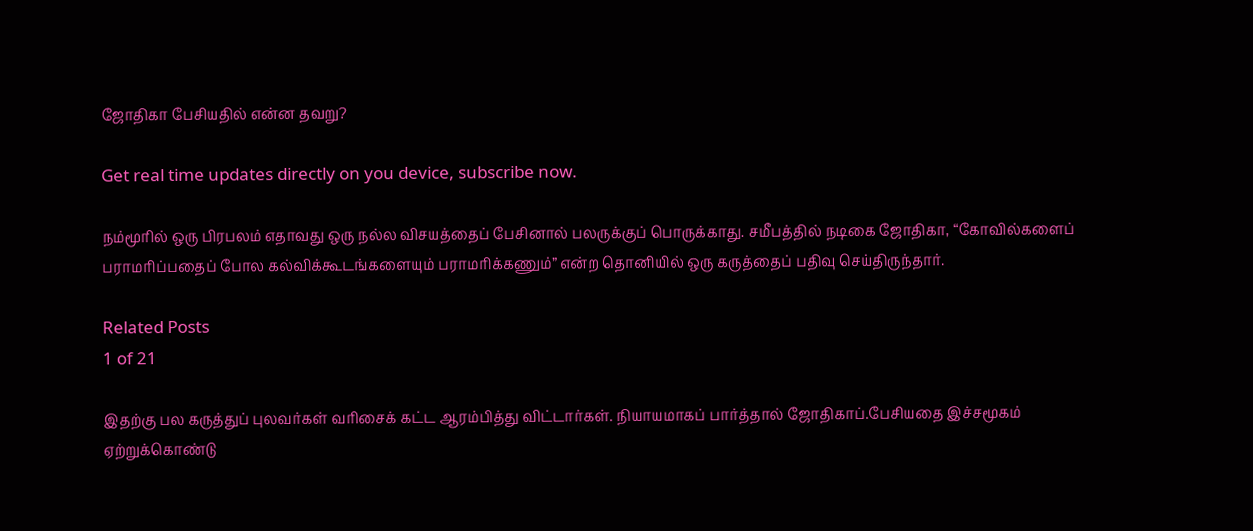ஜோதிகா பேசியதில் என்ன தவறு?

Get real time updates directly on you device, subscribe now.

நம்மூரில் ஒரு பிரபலம் எதாவது ஒரு நல்ல விசயத்தைப் பேசினால் பலருக்குப் பொருக்காது. சமீபத்தில் நடிகை ஜோதிகா, “கோவில்களைப் பராமரிப்பதைப் போல கல்விக்கூடங்களையும் பராமரிக்கணும்” என்ற தொனியில் ஒரு கருத்தைப் பதிவு செய்திருந்தார்.

Related Posts
1 of 21

இதற்கு பல கருத்துப் புலவர்கள் வரிசைக் கட்ட ஆரம்பித்து விட்டார்கள். நியாயமாகப் பார்த்தால் ஜோதிகாப்.பேசியதை இச்சமூகம் ஏற்றுக்கொண்டு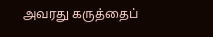அவரது கருத்தைப்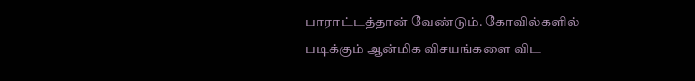பாராட்டத்தான் வேண்டும். கோவில்களில் படிக்கும் ஆன்மிக விசயங்களை விட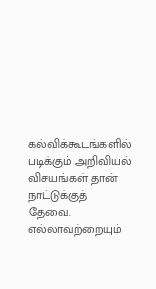கல்விக்கூடங்களில் படிக்கும் அறிவியல் விசயங்கள் தான் நாட்டுக்குத் தேவை. எல்லாவற்றையும்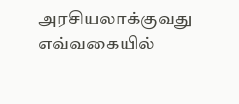அரசியலாக்குவது எவ்வகையில்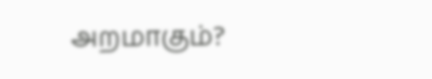அறமாகும்?